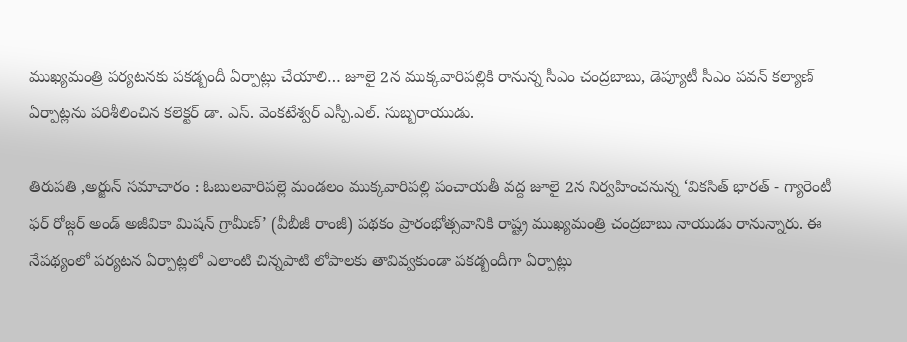ముఖ్యమంత్రి పర్యటనకు పకడ్బందీ ఏర్పాట్లు చేయాలి… జూలై 2న ముక్కవారిపల్లికి రానున్న సీఎం చంద్రబాబు, డెప్యూటీ సీఎం పవన్ కల్యాణ్ ఏర్పాట్లను పరిశీలించిన కలెక్టర్ డా. ఎస్. వెంకటేశ్వర్ ఎస్పీ.ఎల్. సుబ్బరాయుడు.

తిరుపతి ,అర్జున్ సమాచారం : ఓబులవారిపల్లె మండలం ముక్కవారిపల్లి పంచాయతీ వద్ద జూలై 2న నిర్వహించనున్న ‘వికసిత్ భారత్ - గ్యారెంటీ ఫర్ రోజ్గర్ అండ్ అజీవికా మిషన్ గ్రామీణ్’ (వీబీజీ రాంజీ) పథకం ప్రారంభోత్సవానికి రాష్ట్ర ముఖ్యమంత్రి చంద్రబాబు నాయుడు రానున్నారు. ఈ నేపథ్యంలో పర్యటన ఏర్పాట్లలో ఎలాంటి చిన్నపాటి లోపాలకు తావివ్వకుండా పకడ్బందీగా ఏర్పాట్లు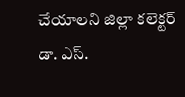చేయాలని జిల్లా కలెక్టర్ డా. ఎస్.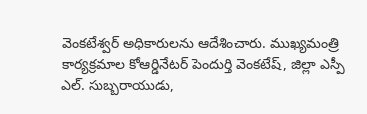వెంకటేశ్వర్ అధికారులను ఆదేశించారు. ముఖ్యమంత్రి కార్యక్రమాల కోఆర్డినేటర్ పెందుర్తి వెంకటేష్, జిల్లా ఎస్పీ ఎల్. సుబ్బరాయుడు,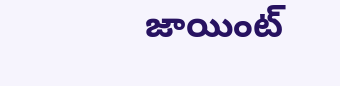జాయింట్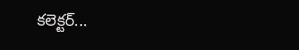కలెక్టర్...